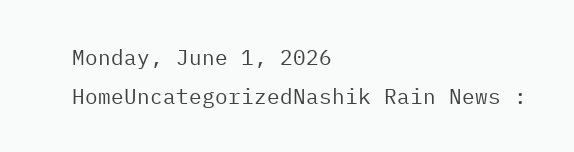Monday, June 1, 2026
HomeUncategorizedNashik Rain News :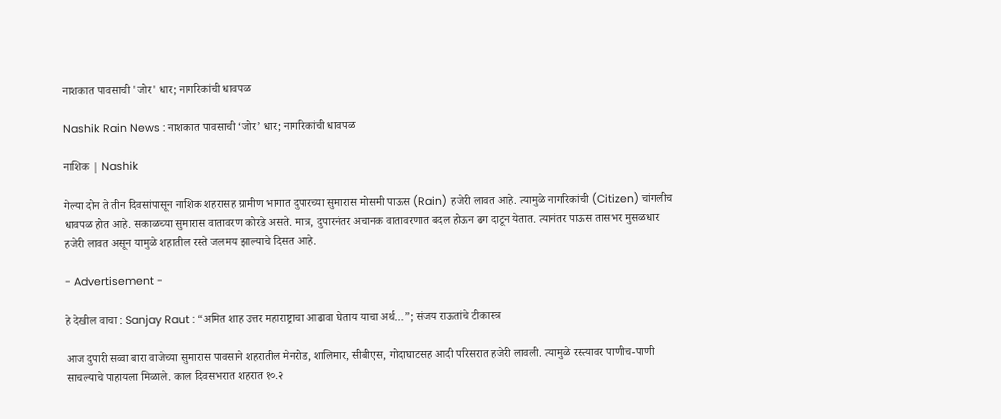नाशकात पावसाची 'जोर' धार; नागरिकांची धावपळ

Nashik Rain News : नाशकात पावसाची ‘जोर’ धार; नागरिकांची धावपळ

नाशिक | Nashik

गेल्या दोन ते तीन दिवसांपासून नाशिक शहरासह ग्रामीण भागात दुपारच्या सुमारास मोसमी पाऊस (Rain) हजेरी लावत आहे. त्यामुळे नागरिकांची (Citizen) चांगलीच धावपळ होत आहे. सकाळच्या सुमारास वातावरण कोरडे असते. मात्र, दुपारनंतर अचानक वातावरणात बदल होऊन ढग दाटून येतात. त्यानंतर पाऊस तासभर मुसळधार हजेरी लावत असून यामुळे शहातील रस्ते जलमय झाल्याचे दिसत आहे.

- Advertisement -

हे देखील वाचा : Sanjay Raut : “अमित शाह उत्तर महाराष्ट्राचा आढावा घेताय याचा अर्थ…”; संजय राऊतांचे टीकास्त्र

आज दुपारी सव्वा बारा वाजेच्या सुमारास पावसाने शहरातील मेनरोड, शालिमार, सीबीएस, गोदाघाटसह आदी परिसरात हजेरी लावली. त्यामुळे रस्त्यावर पाणीच-पाणी साचल्याचे पाहायला मिळाले. काल दिवसभरात शहरात १०.२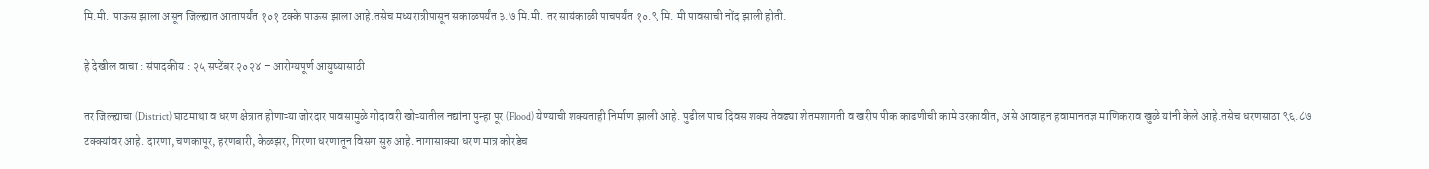मि.मी. पाऊस झाला असून जिल्ह्यात आतापर्यंत १०१ टक्के पाऊस झाला आहे.तसेच मध्यरात्रीपासून सकाळपर्यंत ३.७ मि.मी. तर सायंकाळी पाचपर्यंत १०.९ मि. मी पावसाची नोंद झाली होती.

हे देखील वाचा : संपादकीय : २५ सप्टेंबर २०२४ – आरोग्यपूर्ण आयुष्यासाठी

तर जिल्ह्याचा (District) घाटमाथा व धरण क्षेत्रात होणाऱ्या जोरदार पावसामुळे गोदावरी खोऱ्यातील नद्यांना पुन्हा पूर (Flood) येण्याची शक्यताही निर्माण झाली आहे. पुढील पाच दिवस शक्य तेवढ्या शेतमशागती व खरीप पीक काढणीची कामे उरकावीत, असे आवाहन हवामानतज्ञ माणिकराव खुळे यांनी केले आहे.तसेच धरणसाठा ९६.८७ टक्क्यांवर आहे. दारणा, चणकापूर, हरणबारी, केळझर, गिरणा धरणातून विसग सुरु आहे. नागासाक्या धरण मात्र कोरडेच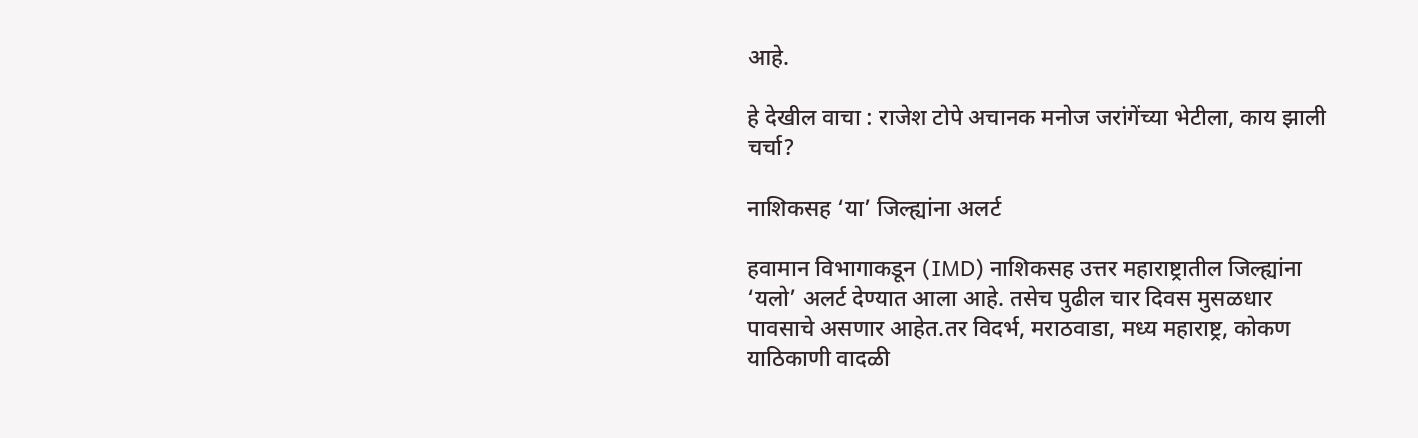आहे.

हे देखील वाचा : राजेश टोपे अचानक मनोज जरांगेंच्या भेटीला, काय झाली चर्चा?

नाशिकसह ‘या’ जिल्ह्यांना अलर्ट

हवामान विभागाकडून (IMD) नाशिकसह उत्तर महाराष्ट्रातील जिल्ह्यांना ‘यलो’ अलर्ट देण्यात आला आहे. तसेच पुढील चार दिवस मुसळधार पावसाचे असणार आहेत.तर विदर्भ, मराठवाडा, मध्य महाराष्ट्र, कोकण याठिकाणी वादळी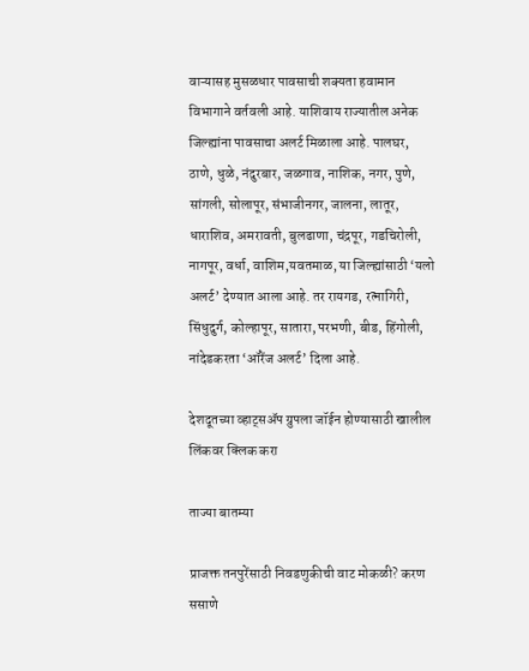वाऱ्यासह मुसळधार पावसाची शक्यता हवामान विभागाने वर्तवली आहे. याशिवाय राज्यातील अनेक जिल्ह्यांना पावसाचा अलर्ट मिळाला आहे. पालघर, ठाणे, धुळे, नंदुरबार, जळगाव, नाशिक, नगर, पुणे, सांगली, सोलापूर, संभाजीनगर, जालना, लातूर, धाराशिव, अमरावती, बुलढाणा, चंद्रपूर, गडचिरोली, नागपूर, वर्धा, वाशिम,यवतमाळ, या जिल्ह्यांसाठी ‘यलो अलर्ट’ देण्यात आला आहे. तर रायगड, रत्नागिरी, सिंधुदुर्ग, कोल्हापूर, सातारा, परभणी, बीड, हिंगोली, नांदेडकरता ‘ऑरेंज अलर्ट’ दिला आहे.

देशदूतच्या व्हाट्सॲप ग्रुपला जॉईन होण्यासाठी खालील लिंकवर क्लिक करा

ताज्या बातम्या

प्राजक्त तनपुरेंसाठी निवडणुकीची वाट मोकळी? करण ससाणे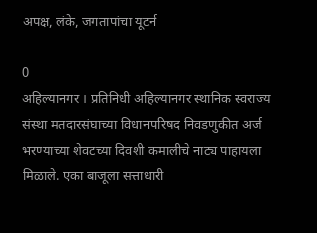अपक्ष, लंके, जगतापांचा यूटर्न

0
अहिल्यानगर । प्रतिनिधी अहिल्यानगर स्थानिक स्वराज्य संस्था मतदारसंघाच्या विधानपरिषद निवडणुकीत अर्ज भरण्याच्या शेवटच्या दिवशी कमालीचे नाट्य पाहायला मिळाले. एका बाजूला सत्ताधारी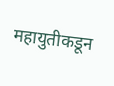महायुतीकडून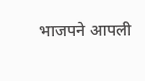भाजपने आपली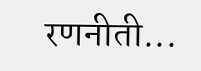रणनीती...